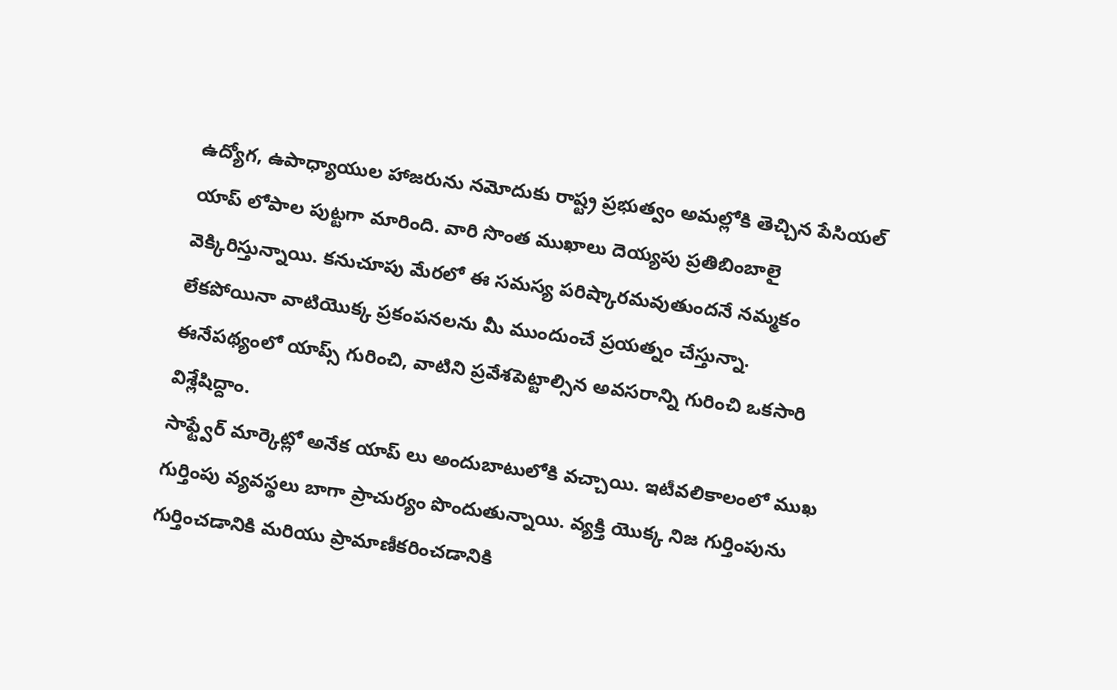ఉద్యోగ, ఉపాధ్యాయుల హాజరును నమోదుకు రాష్ట్ర ప్రభుత్వం అమల్లోకి తెచ్చిన పేసియల్ యాప్ లోపాల పుట్టగా మారింది. వారి సొంత ముఖాలు దెయ్యపు ప్రతిబింబాలై వెక్కిరిస్తున్నాయి. కనుచూపు మేరలో ఈ సమస్య పరిష్కారమవుతుందనే నమ్మకం లేకపోయినా వాటియొక్క ప్రకంపనలను మీ ముందుంచే ప్రయత్నం చేస్తున్నా.
ఈనేపథ్యంలో యాప్స్ గురించి, వాటిని ప్రవేశపెట్టాల్సిన అవసరాన్ని గురించి ఒకసారి విశ్లేషిద్దాం.
సాఫ్ట్వేర్ మార్కెట్లో అనేక యాప్ లు అందుబాటులోకి వచ్చాయి. ఇటీవలికాలంలో ముఖ గుర్తింపు వ్యవస్థలు బాగా ప్రాచుర్యం పొందుతున్నాయి. వ్యక్తి యొక్క నిజ గుర్తింపును గుర్తించడానికి మరియు ప్రామాణీకరించడానికి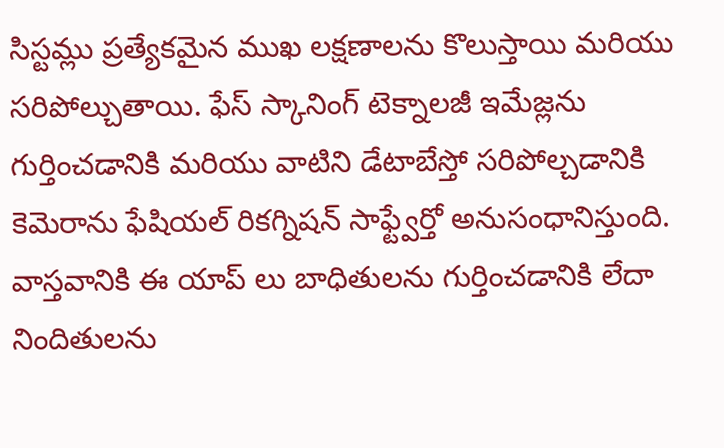సిస్టమ్లు ప్రత్యేకమైన ముఖ లక్షణాలను కొలుస్తాయి మరియు సరిపోల్చుతాయి. ఫేస్ స్కానింగ్ టెక్నాలజీ ఇమేజ్లను గుర్తించడానికి మరియు వాటిని డేటాబేస్తో సరిపోల్చడానికి కెమెరాను ఫేషియల్ రికగ్నిషన్ సాఫ్ట్వేర్తో అనుసంధానిస్తుంది. వాస్తవానికి ఈ యాప్ లు బాధితులను గుర్తించడానికి లేదా నిందితులను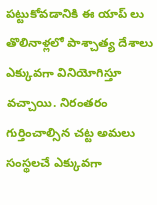పట్టుకోవడానికి ఈ యాప్ లు తొలినాళ్లలో పాశ్చాత్య దేశాలు ఎక్కువగా వినియోగిస్తూ వచ్చాయి. నిరంతరం గుర్తించాల్సిన చట్ట అమలు సంస్థలచే ఎక్కువగా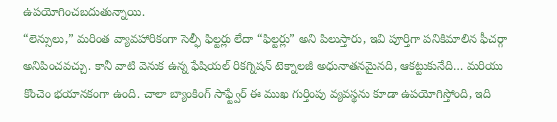ఉపయోగించబదుతున్నాయి.
“లెన్సులు,” మరింత వ్యావహారికంగా సెల్ఫీ ఫిల్టర్లు లేదా “ఫిల్టర్లు” అని పిలుస్తారు, ఇవి పూర్తిగా పనికిమాలిన ఫీచర్గా అనిపించవచ్చు. కానీ వాటి వెనుక ఉన్న ఫేషియల్ రికగ్నిషన్ టెక్నాలజీ అధునాతనమైనది, ఆకట్టుకునేది… మరియు కొంచెం భయానకంగా ఉంది. చాలా బ్యాంకింగ్ సాఫ్ట్వేర్ ఈ ముఖ గుర్తింపు వ్యవస్థను కూడా ఉపయోగిస్తోంది, ఇది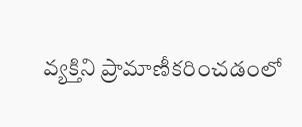వ్యక్తిని ప్రామాణీకరించడంలో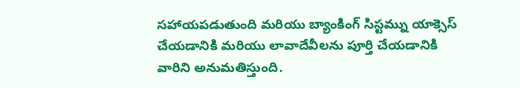సహాయపడుతుంది మరియు బ్యాంకింగ్ సిస్టమ్ను యాక్సెస్ చేయడానికి మరియు లావాదేవీలను పూర్తి చేయడానికి వారిని అనుమతిస్తుంది.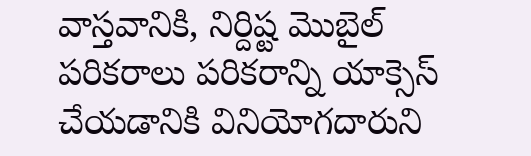వాస్తవానికి, నిర్దిష్ట మొబైల్ పరికరాలు పరికరాన్ని యాక్సెస్ చేయడానికి వినియోగదారుని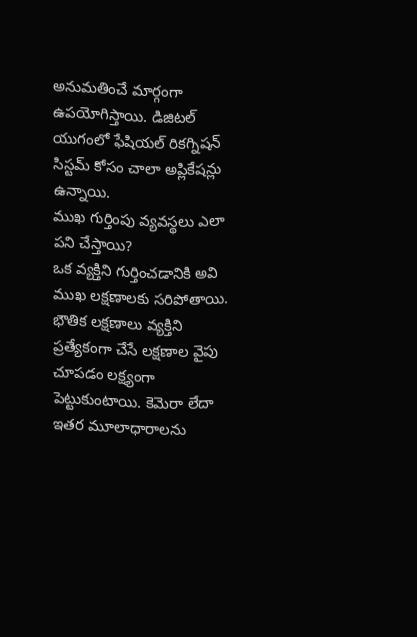అనుమతించే మార్గంగా ఉపయోగిస్తాయి. డిజిటల్ యుగంలో ఫేషియల్ రికగ్నిషన్ సిస్టమ్ కోసం చాలా అప్లికేషన్లు ఉన్నాయి.
ముఖ గుర్తింపు వ్యవస్థలు ఎలా పని చేస్తాయి?
ఒక వ్యక్తిని గుర్తించడానికి అవి ముఖ లక్షణాలకు సరిపోతాయి. భౌతిక లక్షణాలు వ్యక్తిని ప్రత్యేకంగా చేసే లక్షణాల వైపు చూపడం లక్ష్యంగా పెట్టుకుంటాయి. కెమెరా లేదా ఇతర మూలాధారాలను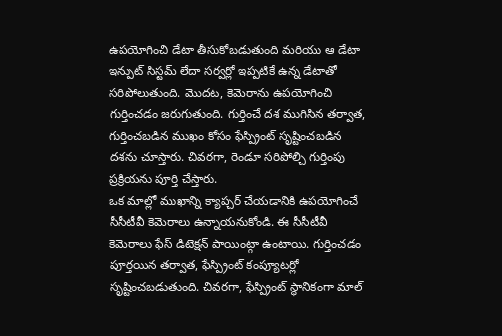ఉపయోగించి డేటా తీసుకోబడుతుంది మరియు ఆ డేటా ఇన్పుట్ సిస్టమ్ లేదా సర్వర్లో ఇప్పటికే ఉన్న డేటాతో సరిపోలుతుంది. మొదట, కెమెరాను ఉపయోగించి గుర్తించడం జరుగుతుంది. గుర్తించే దశ ముగిసిన తర్వాత, గుర్తించబడిన ముఖం కోసం ఫేస్ప్రింట్ సృష్టించబడిన దశను చూస్తారు. చివరగా, రెండూ సరిపోల్చి గుర్తింపు ప్రక్రియను పూర్తి చేస్తారు.
ఒక మాల్లో ముఖాన్ని క్యాప్చర్ చేయడానికి ఉపయోగించే సీసీటీవీ కెమెరాలు ఉన్నాయనుకోండి. ఈ సీసీటీవీ కెమెరాలు ఫేస్ డిటెక్షన్ పాయింట్గా ఉంటాయి. గుర్తించడం పూర్తయిన తర్వాత, ఫేస్ప్రింట్ కంప్యూటర్లో సృష్టించబడుతుంది. చివరగా, ఫేస్ప్రింట్ స్థానికంగా మాల్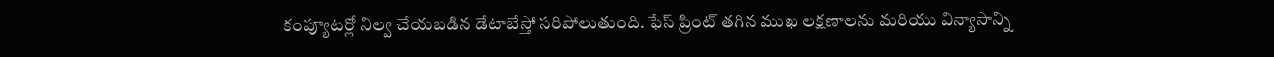కంప్యూటర్లో నిల్వ చేయబడిన డేటాబేస్తో సరిపోలుతుంది. ఫేస్ ప్రింట్ తగిన ముఖ లక్షణాలను మరియు విన్యాసాన్ని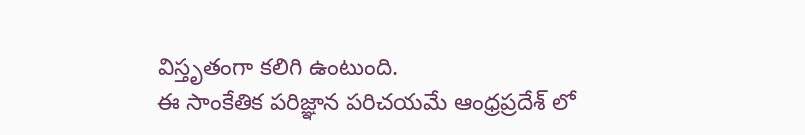విస్తృతంగా కలిగి ఉంటుంది.
ఈ సాంకేతిక పరిజ్ఞాన పరిచయమే ఆంధ్రప్రదేశ్ లో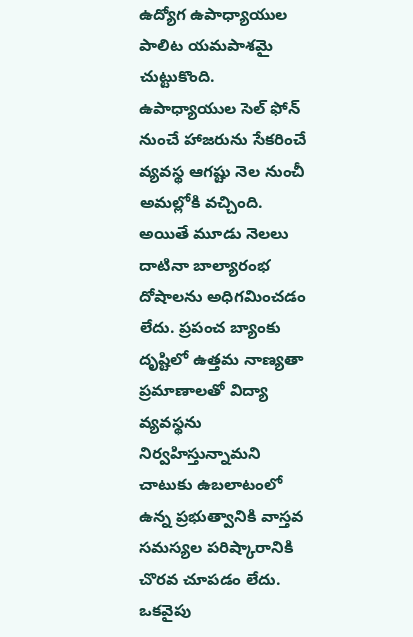ఉద్యోగ ఉపాధ్యాయుల పాలిట యమపాశమై చుట్టుకొంది. ఉపాధ్యాయుల సెల్ ఫోన్ నుంచే హాజరును సేకరించే వ్యవస్థ ఆగష్టు నెల నుంచీ అమల్లోకి వచ్చింది. అయితే మూడు నెలలు దాటినా బాల్యారంభ దోషాలను అధిగమించడం లేదు. ప్రపంచ బ్యాంకు దృష్టిలో ఉత్తమ నాణ్యతా ప్రమాణాలతో విద్యా వ్యవస్థను నిర్వహిస్తున్నామని చాటుకు ఉబలాటంలో ఉన్న ప్రభుత్వానికి వాస్తవ సమస్యల పరిష్కారానికి చొరవ చూపడం లేదు. ఒకవైపు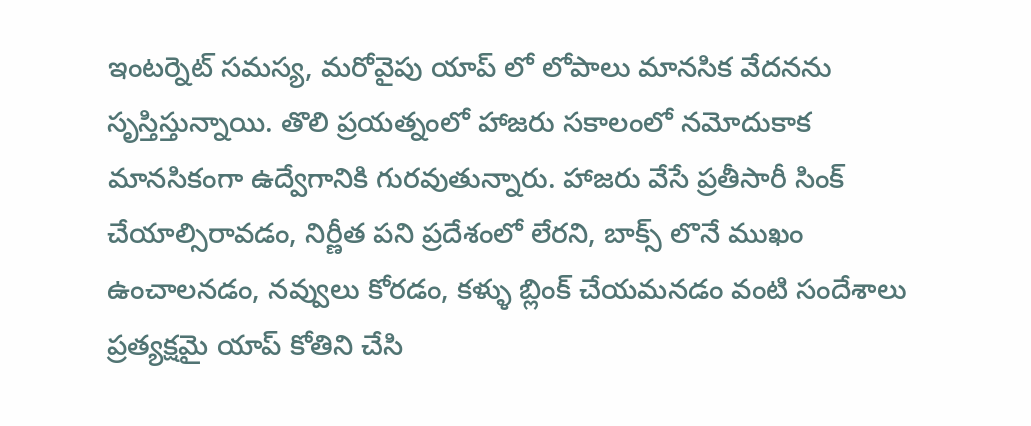ఇంటర్నెట్ సమస్య, మరోవైపు యాప్ లో లోపాలు మానసిక వేదనను సృస్తిస్తున్నాయి. తొలి ప్రయత్నంలో హాజరు సకాలంలో నమోదుకాక మానసికంగా ఉద్వేగానికి గురవుతున్నారు. హాజరు వేసే ప్రతీసారీ సింక్ చేయాల్సిరావడం, నిర్ణీత పని ప్రదేశంలో లేరని, బాక్స్ లొనే ముఖం ఉంచాలనడం, నవ్వులు కోరడం, కళ్ళు బ్లింక్ చేయమనడం వంటి సందేశాలు ప్రత్యక్షమై యాప్ కోతిని చేసి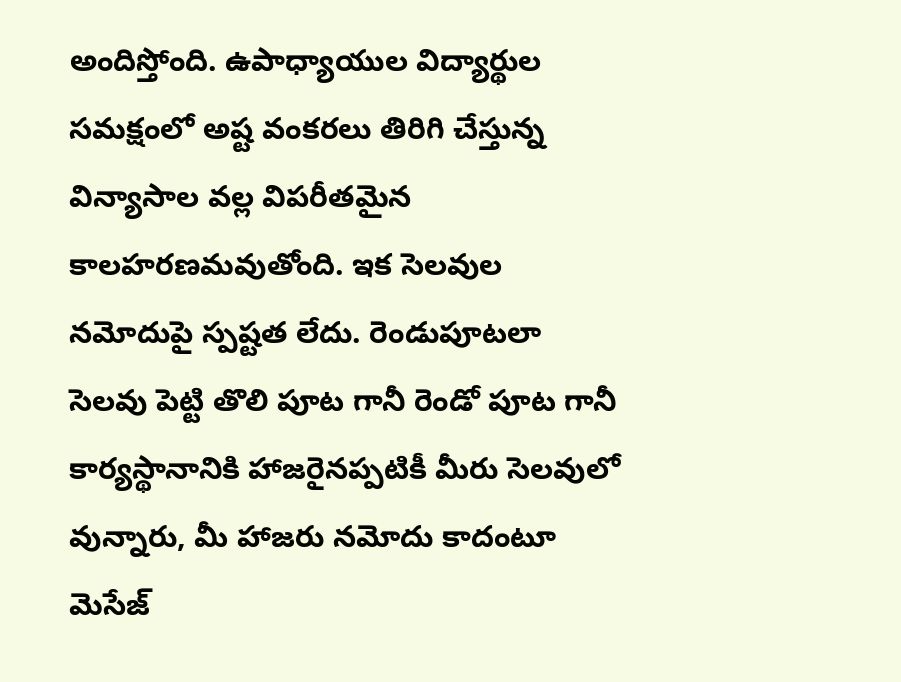అందిస్తోంది. ఉపాధ్యాయుల విద్యార్థుల సమక్షంలో అష్ట వంకరలు తిరిగి చేస్తున్న విన్యాసాల వల్ల విపరీతమైన కాలహరణమవుతోంది. ఇక సెలవుల నమోదుపై స్పష్టత లేదు. రెండుపూటలా సెలవు పెట్టి తొలి పూట గానీ రెండో పూట గానీ కార్యస్థానానికి హాజరైనప్పటికీ మీరు సెలవులో వున్నారు, మీ హాజరు నమోదు కాదంటూ మెసేజ్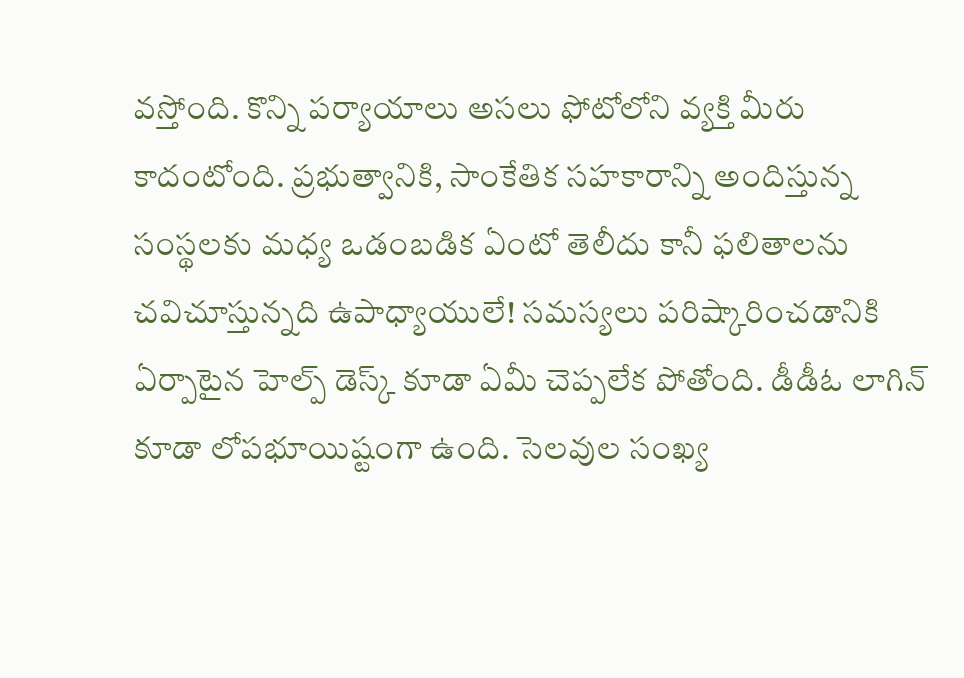వస్తోంది. కొన్ని పర్యాయాలు అసలు ఫోటోలోని వ్యక్తి మీరు కాదంటోంది. ప్రభుత్వానికి, సాంకేతిక సహకారాన్ని అందిస్తున్న సంస్థలకు మధ్య ఒడంబడిక ఏంటో తెలీదు కానీ ఫలితాలను చవిచూస్తున్నది ఉపాధ్యాయులే! సమస్యలు పరిష్కారించడానికి ఏర్పాటైన హెల్ప్ డెస్క్ కూడా ఏమీ చెప్పలేక పోతోంది. డీడీఓ లాగిన్ కూడా లోపభూయిష్టంగా ఉంది. సెలవుల సంఖ్య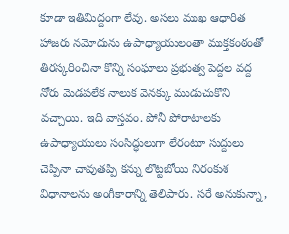కూడా ఇతిమిద్దంగా లేవు. అసలు ముఖ ఆధారిత హాజరు నమోదును ఉపాధ్యాయులంతా ముక్తకంఠంతో తిరస్కరించినా కొన్ని సంఘాలు ప్రభుత్వ పెద్దల వద్ద నోరు మెడపలేక నాలుక వెనక్కు ముడుచుకొని వచ్చాయి. ఇది వాస్తవం. పోనీ పోరాటాలకు ఉపాధ్యాయులు సంసిద్ధులుగా లేరంటూ సుద్దులు చెప్పినా చావుతప్పి కన్ను లొట్టబోయి నిరంకుశ విధానాలను అంగీకారాన్ని తెలిపారు. సరే అనుకున్నా,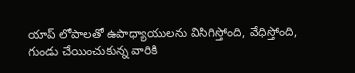యాప్ లోపాలతో ఉపాధ్యాయులను విసిగిస్తోంది, వేధిస్తోంది, గుండు చేయించుకున్న వారికి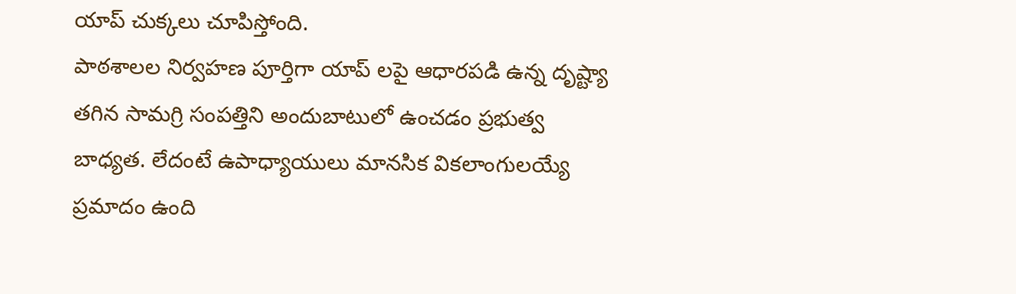యాప్ చుక్కలు చూపిస్తోంది.
పాఠశాలల నిర్వహణ పూర్తిగా యాప్ లపై ఆధారపడి ఉన్న దృష్ట్యా తగిన సామగ్రి సంపత్తిని అందుబాటులో ఉంచడం ప్రభుత్వ బాధ్యత. లేదంటే ఉపాధ్యాయులు మానసిక వికలాంగులయ్యే ప్రమాదం ఉంది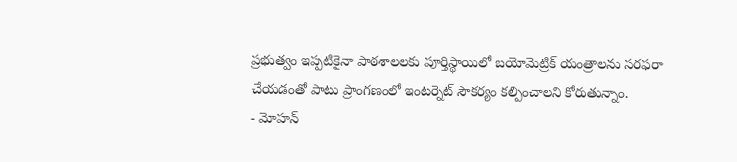ప్రభుత్వం ఇప్పటికైనా పాఠశాలలకు పూర్తిస్థాయిలో బయోమెట్రిక్ యంత్రాలను సరఫరా చేయడంతో పాటు ప్రాంగణంలో ఇంటర్నెట్ సౌకర్యం కల్పించాలని కోరుతున్నాం.
- మోహన్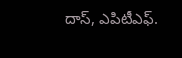దాస్, ఎపిటీఎఫ్.